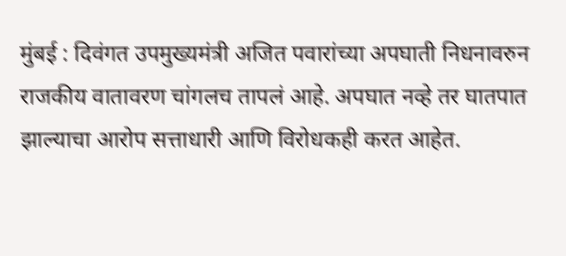मुंबई : दिवंगत उपमुख्यमंत्री अजित पवारांच्या अपघाती निधनावरुन राजकीय वातावरण चांगलच तापलं आहे. अपघात नव्हे तर घातपात झाल्याचा आरोप सत्ताधारी आणि विरोधकही करत आहेत.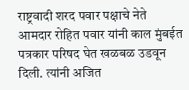राष्ट्रवादी शरद पवार पक्षाचे नेते आमदार रोहित पवार यांनी काल मुंबईत पत्रकार परिषद घेत खळबळ उडवून दिली. त्यांनी अजित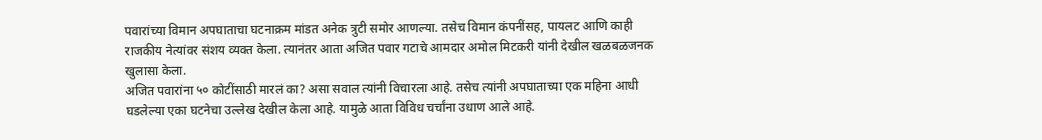पवारांच्या विमान अपघाताचा घटनाक्रम मांडत अनेक त्रुटी समोर आणल्या. तसेच विमान कंपनींसह, पायलट आणि काही राजकीय नेत्यांवर संशय व्यक्त केला. त्यानंतर आता अजित पवार गटाचे आमदार अमोल मिटकरी यांनी देखील खळबळजनक खुलासा केला.
अजित पवारांना ५० कोटींसाठी मारलं का? असा सवाल त्यांनी विचारला आहे. तसेच त्यांनी अपघाताच्या एक महिना आधी घडलेल्या एका घटनेचा उल्लेख देखील केला आहे. यामुळे आता विविध चर्चांना उधाण आले आहे.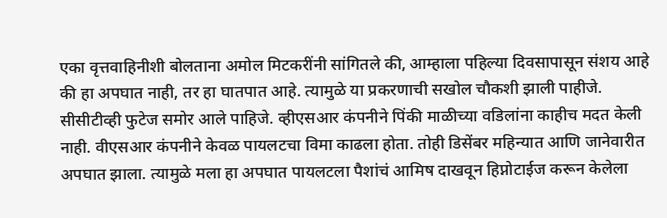एका वृत्तवाहिनीशी बोलताना अमोल मिटकरींनी सांगितले की, आम्हाला पहिल्या दिवसापासून संशय आहे की हा अपघात नाही, तर हा घातपात आहे. त्यामुळे या प्रकरणाची सखोल चौकशी झाली पाहीजे. सीसीटीव्ही फुटेज समोर आले पाहिजे. व्हीएसआर कंपनीने पिंकी माळीच्या वडिलांना काहीच मदत केली नाही. वीएसआर कंपनीने केवळ पायलटचा विमा काढला होता. तोही डिसेंबर महिन्यात आणि जानेवारीत अपघात झाला. त्यामुळे मला हा अपघात पायलटला पैशांचं आमिष दाखवून हिप्नोटाईज करून केलेला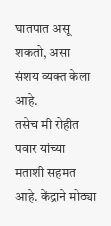घातपात असू शकतो, असा संशय व्यक्त केला आहे.
तसेच मी रोहीत पवार यांच्या मताशी सहमत आहे. केंद्राने मोठ्या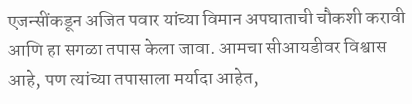एजन्सींकडून अजित पवार यांच्या विमान अपघाताची चौकशी करावी आणि हा सगळा तपास केला जावा. आमचा सीआयडीवर विश्वास आहे, पण त्यांच्या तपासाला मर्यादा आहेत,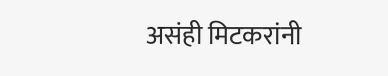असंही मिटकरांनी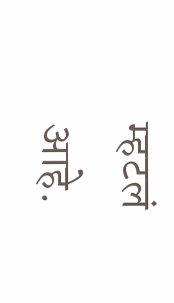म्हटलं आहे.